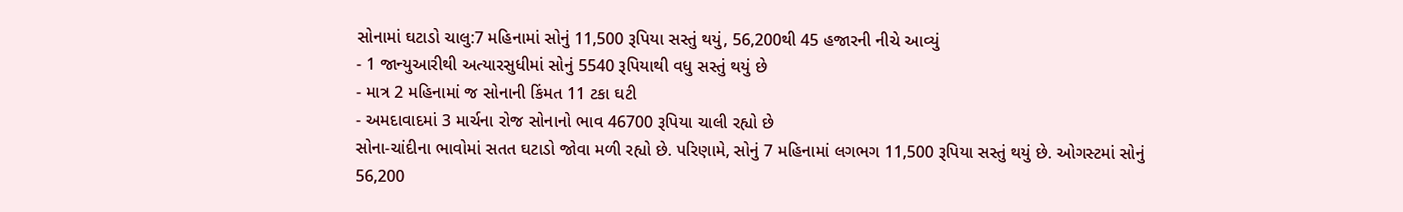સોનામાં ઘટાડો ચાલુ:7 મહિનામાં સોનું 11,500 રૂપિયા સસ્તું થયું, 56,200થી 45 હજારની નીચે આવ્યું
- 1 જાન્યુઆરીથી અત્યારસુધીમાં સોનું 5540 રૂપિયાથી વધુ સસ્તું થયું છે
- માત્ર 2 મહિનામાં જ સોનાની કિંમત 11 ટકા ઘટી
- અમદાવાદમાં 3 માર્ચના રોજ સોનાનો ભાવ 46700 રૂપિયા ચાલી રહ્યો છે
સોના-ચાંદીના ભાવોમાં સતત ઘટાડો જોવા મળી રહ્યો છે. પરિણામે, સોનું 7 મહિનામાં લગભગ 11,500 રૂપિયા સસ્તું થયું છે. ઓગસ્ટમાં સોનું 56,200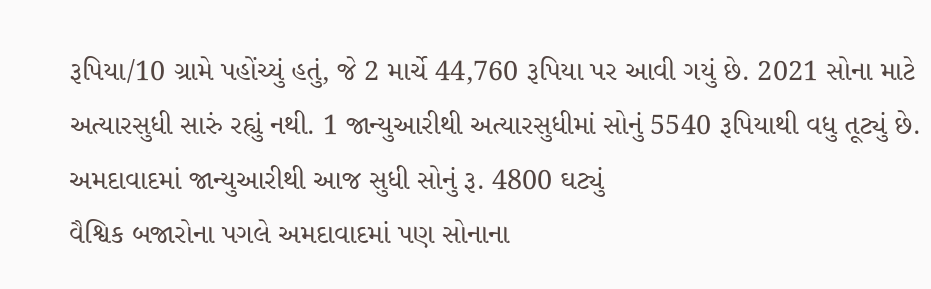રૂપિયા/10 ગ્રામે પહોંચ્યું હતું, જે 2 માર્ચે 44,760 રૂપિયા પર આવી ગયું છે. 2021 સોના માટે અત્યારસુધી સારું રહ્યું નથી. 1 જાન્યુઆરીથી અત્યારસુધીમાં સોનું 5540 રૂપિયાથી વધુ તૂટ્યું છે.
અમદાવાદમાં જાન્યુઆરીથી આજ સુધી સોનું રૂ. 4800 ઘટ્યું
વૈશ્વિક બજારોના પગલે અમદાવાદમાં પણ સોનાના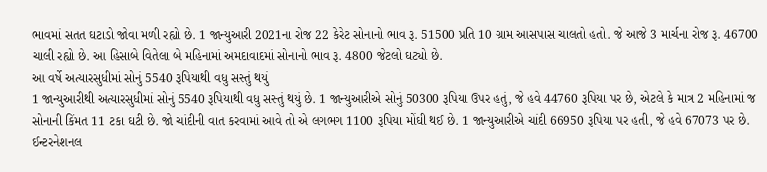ભાવમાં સતત ઘટાડો જોવા મળી રહ્યો છે. 1 જાન્યુઆરી 2021ના રોજ 22 કેરેટ સોનાનો ભાવ રૂ. 51500 પ્રતિ 10 ગ્રામ આસપાસ ચાલતો હતો. જે આજે 3 માર્ચના રોજ રૂ. 46700 ચાલી રહ્યો છે. આ હિસાબે વિતેલા બે મહિનામાં અમદાવાદમાં સોનાનો ભાવ રૂ. 4800 જેટલો ઘટ્યો છે.
આ વર્ષે અત્યારસુધીમાં સોનું 5540 રૂપિયાથી વધુ સસ્તું થયું
1 જાન્યુઆરીથી અત્યારસુધીમાં સોનું 5540 રૂપિયાથી વધુ સસ્તું થયું છે. 1 જાન્યુઆરીએ સોનું 50300 રૂપિયા ઉપર હતું, જે હવે 44760 રૂપિયા પર છે, એટલે કે માત્ર 2 મહિનામાં જ સોનાની કિંમત 11 ટકા ઘટી છે. જો ચાંદીની વાત કરવામાં આવે તો એ લગભગ 1100 રૂપિયા મોંઘી થઈ છે. 1 જાન્યુઆરીએ ચાંદી 66950 રૂપિયા પર હતી, જે હવે 67073 પર છે.
ઈન્ટરનેશનલ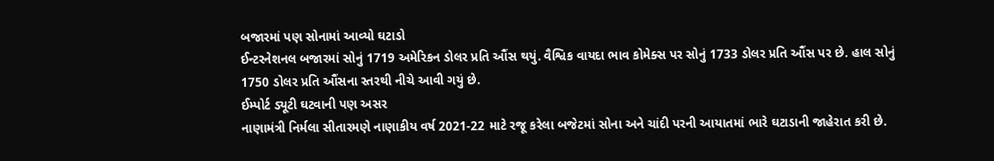બજારમાં પણ સોનામાં આવ્યો ઘટાડો
ઈન્ટરનેશનલ બજારમાં સોનું 1719 અમેરિકન ડોલર પ્રતિ ઔંસ થયું. વૈશ્વિક વાયદા ભાવ કોમેક્સ પર સોનું 1733 ડોલર પ્રતિ ઔંસ પર છે. હાલ સોનું 1750 ડોલર પ્રતિ ઔંસના સ્તરથી નીચે આવી ગયું છે.
ઈમ્પોર્ટ ડ્યૂટી ઘટવાની પણ અસર
નાણામંત્રી નિર્મલા સીતારમણે નાણાકીય વર્ષ 2021-22 માટે રજૂ કરેલા બજેટમાં સોના અને ચાંદી પરની આયાતમાં ભારે ઘટાડાની જાહેરાત કરી છે.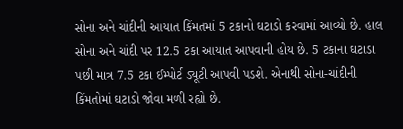સોના અને ચાંદીની આયાત કિંમતમાં 5 ટકાનો ઘટાડો કરવામાં આવ્યો છે. હાલ સોના અને ચાંદી પર 12.5 ટકા આયાત આપવાની હોય છે. 5 ટકાના ઘટાડા પછી માત્ર 7.5 ટકા ઈમ્પોર્ટ ડ્યૂટી આપવી પડશે. એનાથી સોના-ચાંદીની કિંમતોમાં ઘટાડો જોવા મળી રહ્યો છે.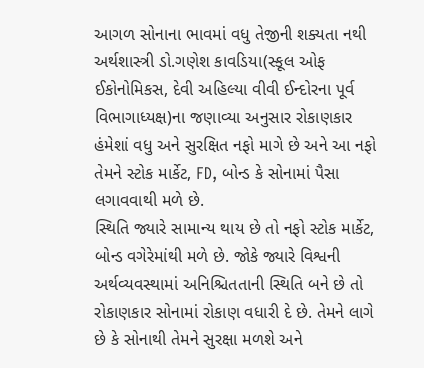આગળ સોનાના ભાવમાં વધુ તેજીની શક્યતા નથી
અર્થશાસ્ત્રી ડો.ગણેશ કાવડિયા(સ્કૂલ ઓફ ઈકોનોમિકસ, દેવી અહિલ્યા વીવી ઈન્દોરના પૂર્વ વિભાગાધ્યક્ષ)ના જણાવ્યા અનુસાર રોકાણકાર હંમેશાં વધુ અને સુરક્ષિત નફો માગે છે અને આ નફો તેમને સ્ટોક માર્કેટ, FD, બોન્ડ કે સોનામાં પૈસા લગાવવાથી મળે છે.
સ્થિતિ જ્યારે સામાન્ય થાય છે તો નફો સ્ટોક માર્કેટ, બોન્ડ વગેરેમાંથી મળે છે. જોકે જ્યારે વિશ્વની અર્થવ્યવસ્થામાં અનિશ્ચિતતાની સ્થિતિ બને છે તો રોકાણકાર સોનામાં રોકાણ વધારી દે છે. તેમને લાગે છે કે સોનાથી તેમને સુરક્ષા મળશે અને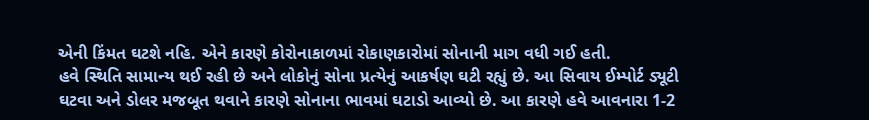એની કિંમત ઘટશે નહિ. એને કારણે કોરોનાકાળમાં રોકાણકારોમાં સોનાની માગ વધી ગઈ હતી.
હવે સ્થિતિ સામાન્ય થઈ રહી છે અને લોકોનું સોના પ્રત્યેનું આકર્ષણ ઘટી રહ્યું છે. આ સિવાય ઈમ્પોર્ટ ડ્યૂટી ઘટવા અને ડોલર મજબૂત થવાને કારણે સોનાના ભાવમાં ઘટાડો આવ્યો છે. આ કારણે હવે આવનારા 1-2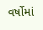વર્ષોમાં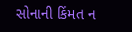સોનાની કિંમત ન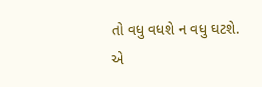તો વધુ વધશે ન વધુ ઘટશે. એ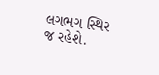લગભગ સ્થિર જ રહેશે.